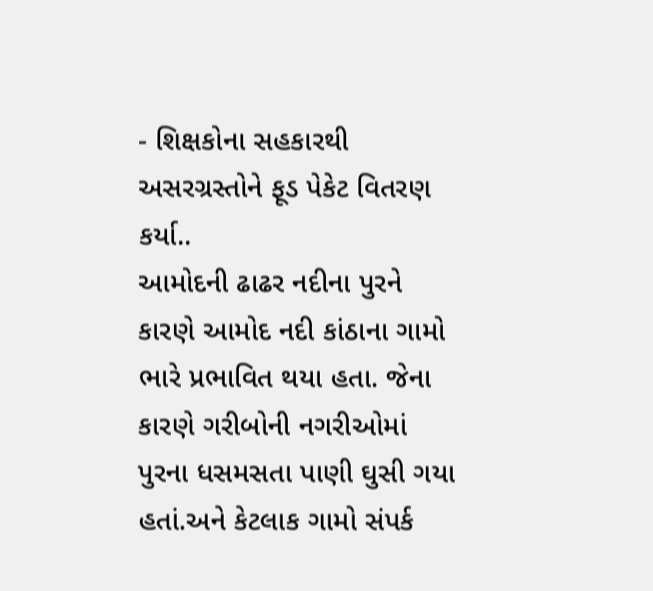- શિક્ષકોના સહકારથી અસરગ્રસ્તોને ફૂડ પેકેટ વિતરણ કર્યા..
આમોદની ઢાઢર નદીના પુરને કારણે આમોદ નદી કાંઠાના ગામો ભારે પ્રભાવિત થયા હતા. જેના કારણે ગરીબોની નગરીઓમાં પુરના ધસમસતા પાણી ઘુસી ગયા હતાં.અને કેટલાક ગામો સંપર્ક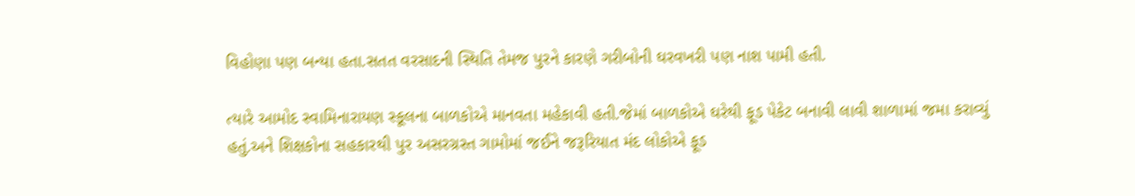વિહોણા પણ બન્યા હતા.સતત વરસાદની સ્થિતિ તેમજ પુરને કારણે ગરીબોની ઘરવખરી પણ નાશ પામી હતી.

ત્યારે આમોદ સ્વામિનારાયણ સ્કૂલના બાળકોએ માનવતા મહેકાવી હતી.જેમાં બાળકોએ ઘરેથી ફૂડ પેકેટ બનાવી લાવી શાળામાં જમા કરાવ્યું હતું.અને શિક્ષકોના સહકારથી પુર અસરગ્રસ્ત ગામોમાં જઈને જરૂરિયાત મંદ લોકોએ ફૂડ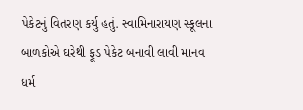પેકેટનું વિતરણ કર્યુ હતું. સ્વામિનારાયણ સ્કૂલના બાળકોએ ઘરેથી ફૂડ પેકેટ બનાવી લાવી માનવ ધર્મ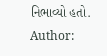નિભાવ્યો હતો.
Author: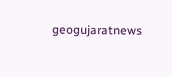geogujaratnews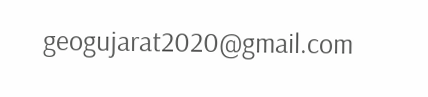geogujarat2020@gmail.com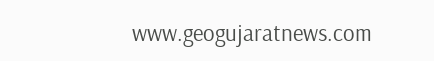www.geogujaratnews.com